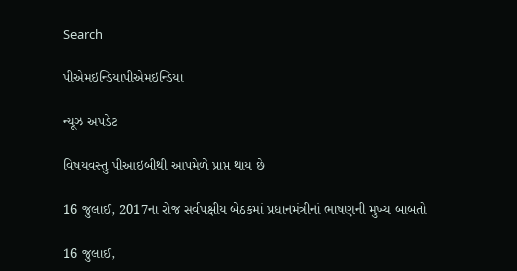Search

પીએમઇન્ડિયાપીએમઇન્ડિયા

ન્યૂઝ અપડેટ

વિષયવસ્તુ પીઆઇબીથી આપમેળે પ્રાપ્ત થાય છે

16 જુલાઈ, 2017ના રોજ સર્વપક્ષીય બેઠકમાં પ્રધાનમંત્રીનાં ભાષણની મુખ્ય બાબતો

16 જુલાઈ,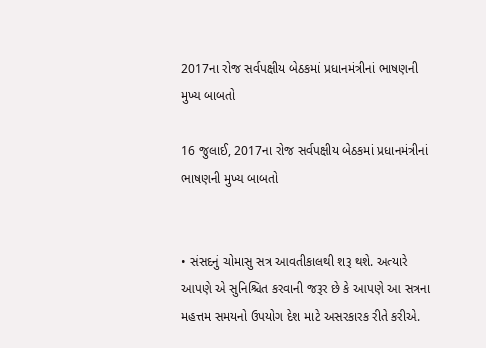2017ના રોજ સર્વપક્ષીય બેઠકમાં પ્રધાનમંત્રીનાં ભાષણની મુખ્ય બાબતો

16 જુલાઈ, 2017ના રોજ સર્વપક્ષીય બેઠકમાં પ્રધાનમંત્રીનાં ભાષણની મુખ્ય બાબતો


• સંસદનું ચોમાસુ સત્ર આવતીકાલથી શરૂ થશે. અત્યારે આપણે એ સુનિશ્ચિત કરવાની જરૂર છે કે આપણે આ સત્રના મહત્તમ સમયનો ઉપયોગ દેશ માટે અસરકારક રીતે કરીએ.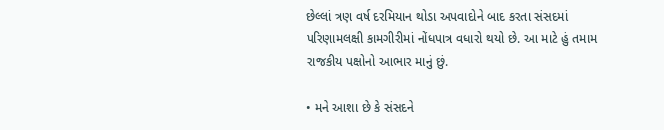છેલ્લાં ત્રણ વર્ષ દરમિયાન થોડા અપવાદોને બાદ કરતા સંસદમાં પરિણામલક્ષી કામગીરીમાં નોંધપાત્ર વધારો થયો છે. આ માટે હું તમામ રાજકીય પક્ષોનો આભાર માનું છું.

• મને આશા છે કે સંસદને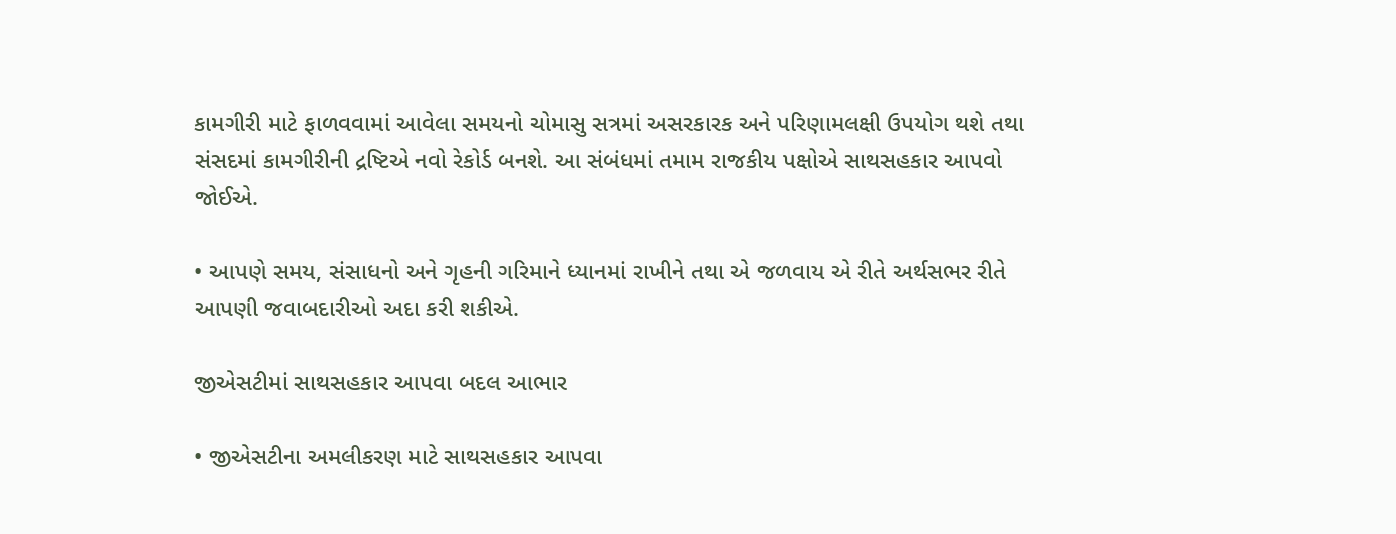કામગીરી માટે ફાળવવામાં આવેલા સમયનો ચોમાસુ સત્રમાં અસરકારક અને પરિણામલક્ષી ઉપયોગ થશે તથા સંસદમાં કામગીરીની દ્રષ્ટિએ નવો રેકોર્ડ બનશે. આ સંબંધમાં તમામ રાજકીય પક્ષોએ સાથસહકાર આપવો જોઈએ.

• આપણે સમય, સંસાધનો અને ગૃહની ગરિમાને ધ્યાનમાં રાખીને તથા એ જળવાય એ રીતે અર્થસભર રીતે આપણી જવાબદારીઓ અદા કરી શકીએ.

જીએસટીમાં સાથસહકાર આપવા બદલ આભાર

• જીએસટીના અમલીકરણ માટે સાથસહકાર આપવા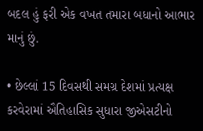બદલ હું ફરી એક વખત તમારા બધાનો આભાર માનું છું.

• છેલ્લાં 15 દિવસથી સમગ્ર દેશમાં પ્રત્યક્ષ કરવેરામાં ઐતિહાસિક સુધારા જીએસટીનો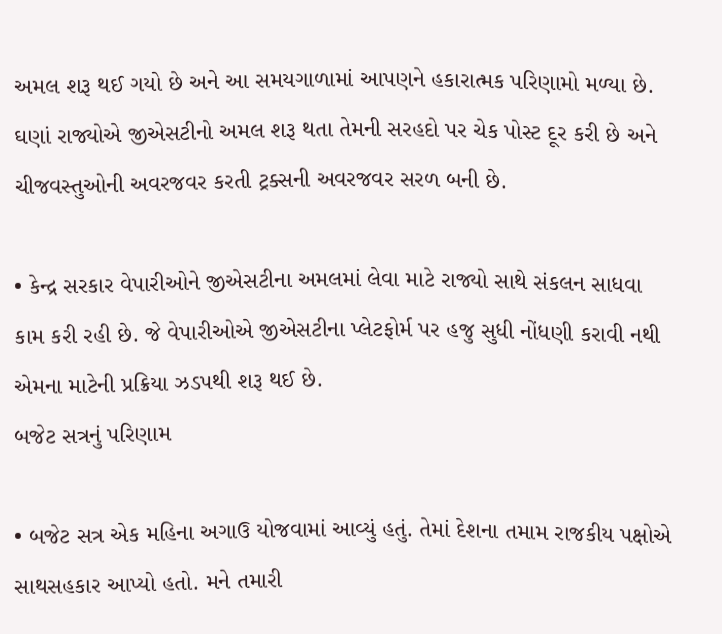અમલ શરૂ થઈ ગયો છે અને આ સમયગાળામાં આપણને હકારાત્મક પરિણામો મળ્યા છે. ઘણાં રાજ્યોએ જીએસટીનો અમલ શરૂ થતા તેમની સરહદો પર ચેક પોસ્ટ દૂર કરી છે અને ચીજવસ્તુઓની અવરજવર કરતી ટ્રક્સની અવરજવર સરળ બની છે.

• કેન્દ્ર સરકાર વેપારીઓને જીએસટીના અમલમાં લેવા માટે રાજ્યો સાથે સંકલન સાધવા કામ કરી રહી છે. જે વેપારીઓએ જીએસટીના પ્લેટફોર્મ પર હજુ સુધી નોંધણી કરાવી નથી એમના માટેની પ્રક્રિયા ઝડપથી શરૂ થઈ છે.
બજેટ સત્રનું પરિણામ

• બજેટ સત્ર એક મહિના અગાઉ યોજવામાં આવ્યું હતું. તેમાં દેશના તમામ રાજકીય પક્ષોએ સાથસહકાર આપ્યો હતો. મને તમારી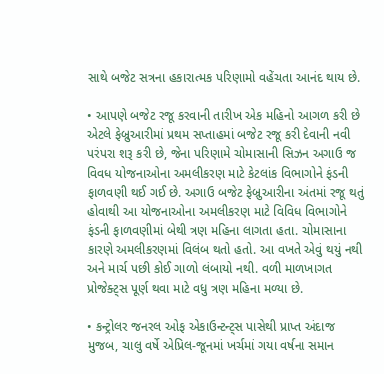સાથે બજેટ સત્રના હકારાત્મક પરિણામો વહેંચતા આનંદ થાય છે.

• આપણે બજેટ રજૂ કરવાની તારીખ એક મહિનો આગળ કરી છે એટલે ફેબ્રુઆરીમાં પ્રથમ સપ્તાહમાં બજેટ રજૂ કરી દેવાની નવી પરંપરા શરૂ કરી છે, જેના પરિણામે ચોમાસાની સિઝન અગાઉ જ વિવધ યોજનાઓના અમલીકરણ માટે કેટલાંક વિભાગોને ફંડની ફાળવણી થઈ ગઈ છે. અગાઉ બજેટ ફેબ્રુઆરીના અંતમાં રજૂ થતું હોવાથી આ યોજનાઓના અમલીકરણ માટે વિવિધ વિભાગોને ફંડની ફાળવણીમાં બેથી ત્રણ મહિના લાગતા હતા. ચોમાસાના કારણે અમલીકરણમાં વિલંબ થતો હતો. આ વખતે એવું થયું નથી અને માર્ચ પછી કોઈ ગાળો લંબાયો નથી. વળી માળખાગત પ્રોજેક્ટ્સ પૂર્ણ થવા માટે વધુ ત્રણ મહિના મળ્યા છે.

• કન્ટ્રોલર જનરલ ઓફ એકાઉન્ટન્ટ્સ પાસેથી પ્રાપ્ત અંદાજ મુજબ, ચાલુ વર્ષે એપ્રિલ-જૂનમાં ખર્ચમાં ગયા વર્ષના સમાન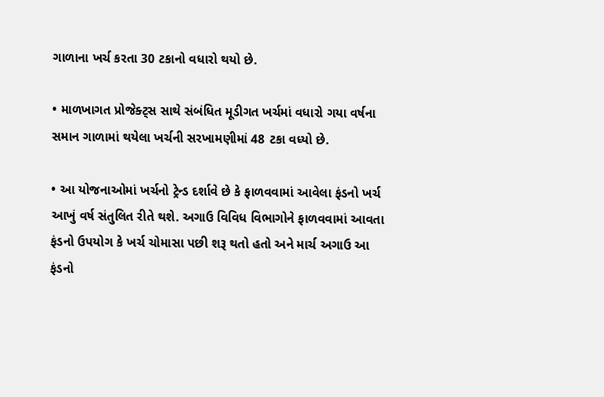ગાળાના ખર્ચ કરતા 30 ટકાનો વધારો થયો છે.

• માળખાગત પ્રોજેક્ટ્સ સાથે સંબંધિત મૂડીગત ખર્ચમાં વધારો ગયા વર્ષના સમાન ગાળામાં થયેલા ખર્ચની સરખામણીમાં 48 ટકા વધ્યો છે.

• આ યોજનાઓમાં ખર્ચનો ટ્રેન્ડ દર્શાવે છે કે ફાળવવામાં આવેલા ફંડનો ખર્ચ આખું વર્ષ સંતુલિત રીતે થશે. અગાઉ વિવિધ વિભાગોને ફાળવવામાં આવતા ફંડનો ઉપયોગ કે ખર્ચ ચોમાસા પછી શરૂ થતો હતો અને માર્ચ અગાઉ આ ફંડનો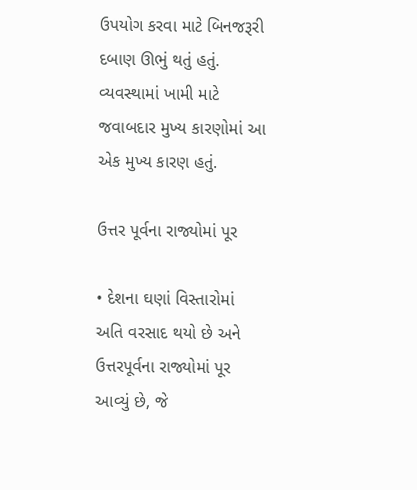ઉપયોગ કરવા માટે બિનજરૂરી દબાણ ઊભું થતું હતું. વ્યવસ્થામાં ખામી માટે જવાબદાર મુખ્ય કારણોમાં આ એક મુખ્ય કારણ હતું.

ઉત્તર પૂર્વના રાજ્યોમાં પૂર

• દેશના ઘણાં વિસ્તારોમાં અતિ વરસાદ થયો છે અને ઉત્તરપૂર્વના રાજ્યોમાં પૂર આવ્યું છે, જે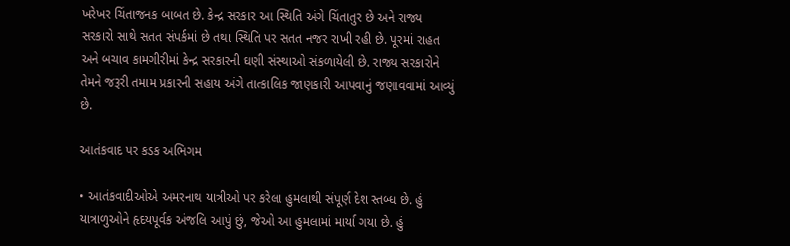ખરેખર ચિંતાજનક બાબત છે. કેન્દ્ર સરકાર આ સ્થિતિ અંગે ચિંતાતુર છે અને રાજ્ય સરકારો સાથે સતત સંપર્કમાં છે તથા સ્થિતિ પર સતત નજર રાખી રહી છે. પૂરમાં રાહત અને બચાવ કામગીરીમાં કેન્દ્ર સરકારની ઘણી સંસ્થાઓ સંકળાયેલી છે. રાજ્ય સરકારોને તેમને જરૂરી તમામ પ્રકારની સહાય અંગે તાત્કાલિક જાણકારી આપવાનું જણાવવામાં આવ્યું છે.

આતંકવાદ પર કડક અભિગમ

• આતંકવાદીઓએ અમરનાથ યાત્રીઓ પર કરેલા હુમલાથી સંપૂર્ણ દેશ સ્તબ્ધ છે. હું યાત્રાળુઓને હૃદયપૂર્વક અંજલિ આપું છું, જેઓ આ હુમલામાં માર્યા ગયા છે. હું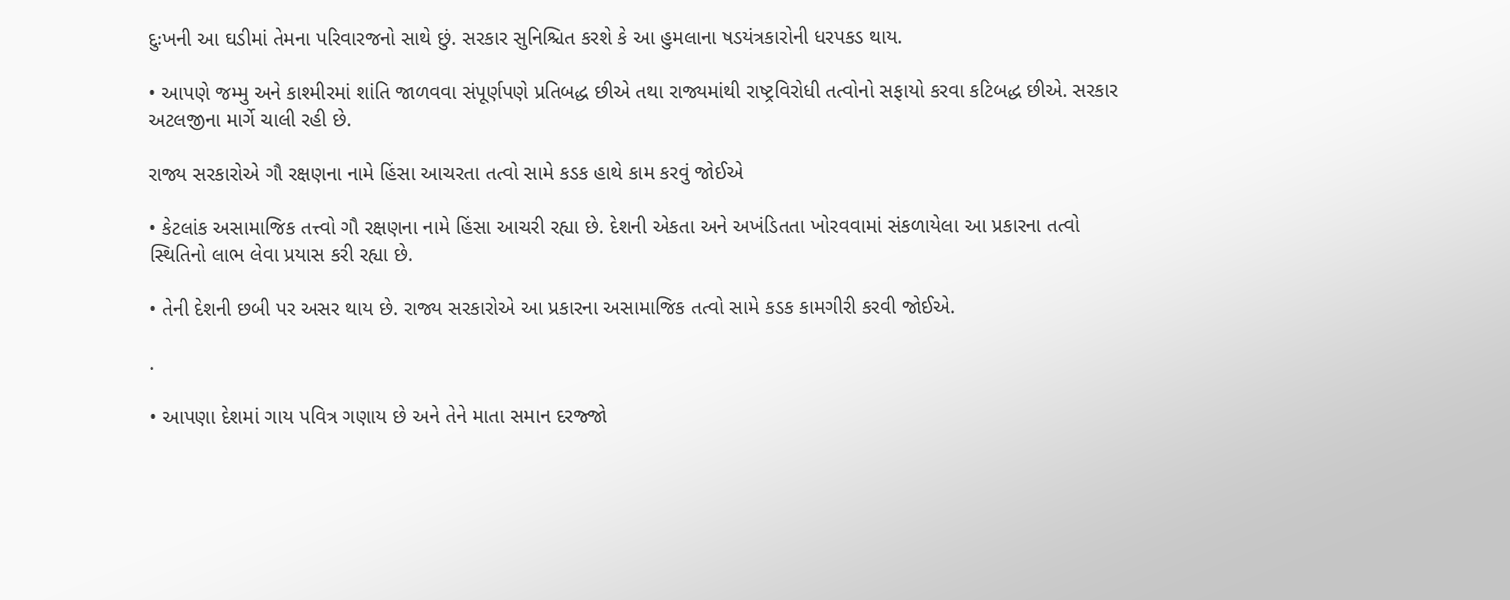દુઃખની આ ઘડીમાં તેમના પરિવારજનો સાથે છું. સરકાર સુનિશ્ચિત કરશે કે આ હુમલાના ષડયંત્રકારોની ધરપકડ થાય.

• આપણે જમ્મુ અને કાશ્મીરમાં શાંતિ જાળવવા સંપૂર્ણપણે પ્રતિબદ્ધ છીએ તથા રાજ્યમાંથી રાષ્ટ્રવિરોધી તત્વોનો સફાયો કરવા કટિબદ્ધ છીએ. સરકાર અટલજીના માર્ગે ચાલી રહી છે.

રાજ્ય સરકારોએ ગૌ રક્ષણના નામે હિંસા આચરતા તત્વો સામે કડક હાથે કામ કરવું જોઈએ

• કેટલાંક અસામાજિક તત્ત્વો ગૌ રક્ષણના નામે હિંસા આચરી રહ્યા છે. દેશની એકતા અને અખંડિતતા ખોરવવામાં સંકળાયેલા આ પ્રકારના તત્વો સ્થિતિનો લાભ લેવા પ્રયાસ કરી રહ્યા છે.

• તેની દેશની છબી પર અસર થાય છે. રાજ્ય સરકારોએ આ પ્રકારના અસામાજિક તત્વો સામે કડક કામગીરી કરવી જોઈએ.

.

• આપણા દેશમાં ગાય પવિત્ર ગણાય છે અને તેને માતા સમાન દરજ્જો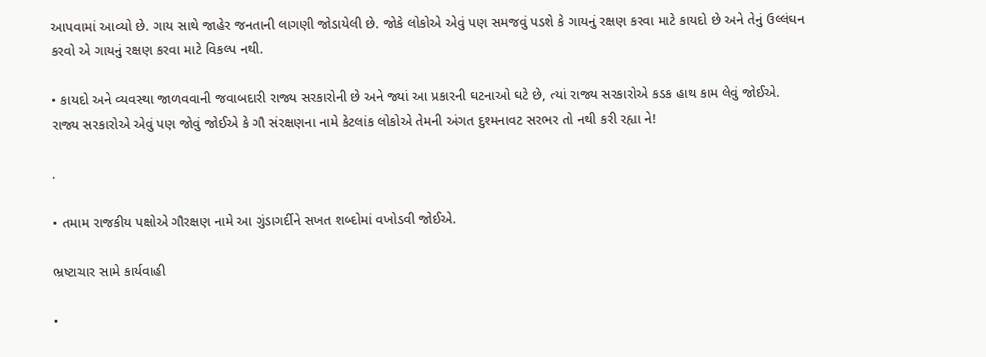આપવામાં આવ્યો છે. ગાય સાથે જાહેર જનતાની લાગણી જોડાયેલી છે. જોકે લોકોએ એવું પણ સમજવું પડશે કે ગાયનું રક્ષણ કરવા માટે કાયદો છે અને તેનું ઉલ્લંઘન કરવો એ ગાયનું રક્ષણ કરવા માટે વિકલ્પ નથી.

• કાયદો અને વ્યવસ્થા જાળવવાની જવાબદારી રાજ્ય સરકારોની છે અને જ્યાં આ પ્રકારની ઘટનાઓ ઘટે છે, ત્યાં રાજ્ય સરકારોએ કડક હાથ કામ લેવું જોઈએ. રાજ્ય સરકારોએ એવું પણ જોવું જોઈએ કે ગૌ સંરક્ષણના નામે કેટલાંક લોકોએ તેમની અંગત દુશ્મનાવટ સરભર તો નથી કરી રહ્યા ને!

.

• તમામ રાજકીય પક્ષોએ ગૌરક્ષણ નામે આ ગુંડાગર્દીને સખત શબ્દોમાં વખોડવી જોઈએ.

ભ્રષ્ટાચાર સામે કાર્યવાહી

•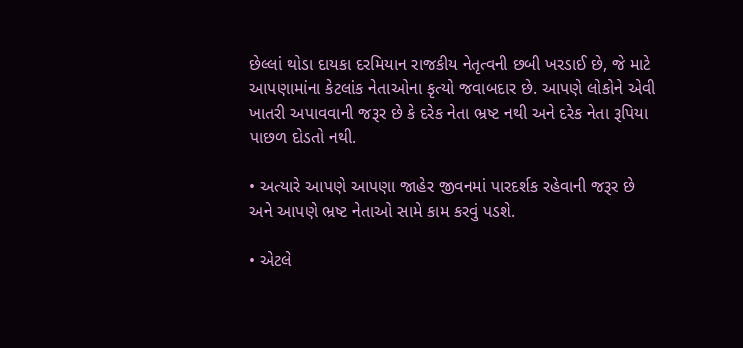છેલ્લાં થોડા દાયકા દરમિયાન રાજકીય નેતૃત્વની છબી ખરડાઈ છે, જે માટે આપણામાંના કેટલાંક નેતાઓના કૃત્યો જવાબદાર છે. આપણે લોકોને એવી ખાતરી અપાવવાની જરૂર છે કે દરેક નેતા ભ્રષ્ટ નથી અને દરેક નેતા રૂપિયા પાછળ દોડતો નથી.

• અત્યારે આપણે આપણા જાહેર જીવનમાં પારદર્શક રહેવાની જરૂર છે અને આપણે ભ્રષ્ટ નેતાઓ સામે કામ કરવું પડશે.

• એટલે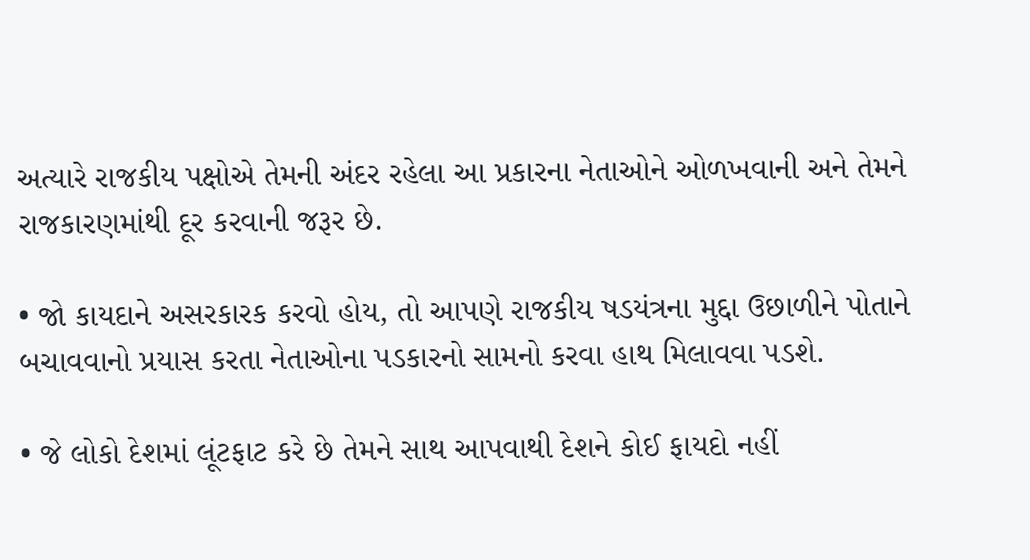અત્યારે રાજકીય પક્ષોએ તેમની અંદર રહેલા આ પ્રકારના નેતાઓને ઓળખવાની અને તેમને રાજકારણમાંથી દૂર કરવાની જરૂર છે.

• જો કાયદાને અસરકારક કરવો હોય, તો આપણે રાજકીય ષડયંત્રના મુદ્દા ઉછાળીને પોતાને બચાવવાનો પ્રયાસ કરતા નેતાઓના પડકારનો સામનો કરવા હાથ મિલાવવા પડશે.

• જે લોકો દેશમાં લૂંટફાટ કરે છે તેમને સાથ આપવાથી દેશને કોઈ ફાયદો નહીં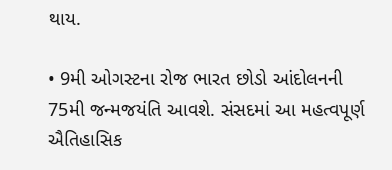થાય.

• 9મી ઓગસ્ટના રોજ ભારત છોડો આંદોલનની 75મી જન્મજયંતિ આવશે. સંસદમાં આ મહત્વપૂર્ણ ઐતિહાસિક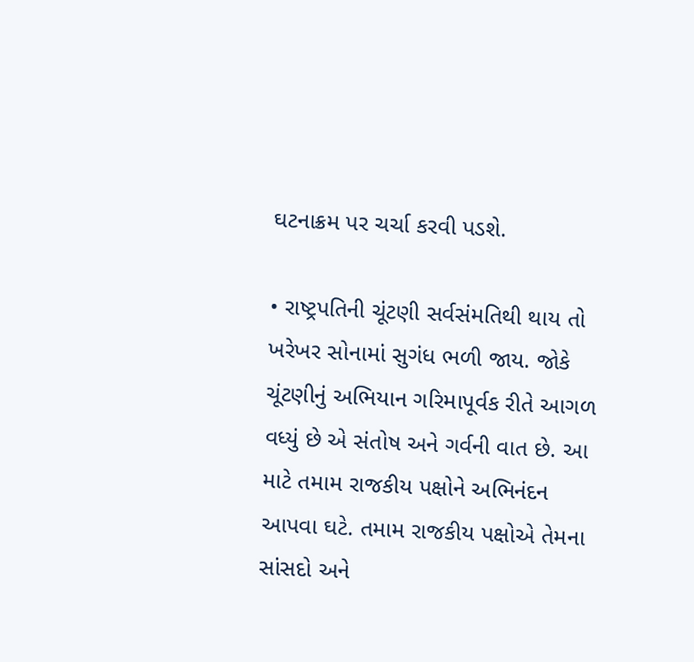ઘટનાક્રમ પર ચર્ચા કરવી પડશે.

• રાષ્ટ્રપતિની ચૂંટણી સર્વસંમતિથી થાય તો ખરેખર સોનામાં સુગંધ ભળી જાય. જોકે ચૂંટણીનું અભિયાન ગરિમાપૂર્વક રીતે આગળ વધ્યું છે એ સંતોષ અને ગર્વની વાત છે. આ માટે તમામ રાજકીય પક્ષોને અભિનંદન આપવા ઘટે. તમામ રાજકીય પક્ષોએ તેમના સાંસદો અને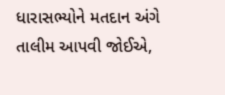ધારાસભ્યોને મતદાન અંગે તાલીમ આપવી જોઈએ,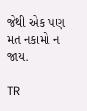જેથી એક પણ મત નકામો ન જાય.

TR